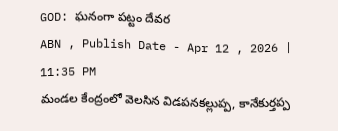GOD: ఘనంగా పట్టం దేవర
ABN , Publish Date - Apr 12 , 2026 | 11:35 PM
మండల కేంద్రంలో వెలసిన విడపనకల్లుప్ప, కానేకుర్తప్ప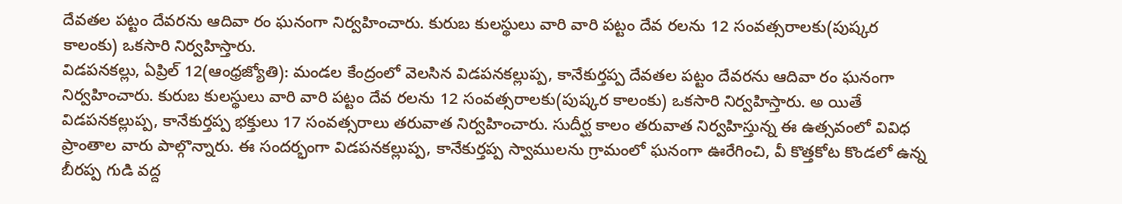దేవతల పట్టం దేవరను ఆదివా రం ఘనంగా నిర్వహించారు. కురుబ కులస్థులు వారి వారి పట్టం దేవ రలను 12 సంవత్సరాలకు(పుష్కర కాలంకు) ఒకసారి నిర్వహిస్తారు.
విడపనకల్లు, ఏప్రిల్ 12(ఆంధ్రజ్యోతి): మండల కేంద్రంలో వెలసిన విడపనకల్లుప్ప, కానేకుర్తప్ప దేవతల పట్టం దేవరను ఆదివా రం ఘనంగా నిర్వహించారు. కురుబ కులస్థులు వారి వారి పట్టం దేవ రలను 12 సంవత్సరాలకు(పుష్కర కాలంకు) ఒకసారి నిర్వహిస్తారు. అ యితే విడపనకల్లుప్ప, కానేకుర్తప్ప భక్తులు 17 సంవత్సరాలు తరువాత నిర్వహించారు. సుదీర్ఘ కాలం తరువాత నిర్వహిస్తున్న ఈ ఉత్సవంలో వివిధ ప్రాంతాల వారు పాల్గొన్నారు. ఈ సందర్భంగా విడపనకల్లుప్ప, కానేకుర్తప్ప స్వాములను గ్రామంలో ఘనంగా ఊరేగించి, వీ కొత్తకోట కొండలో ఉన్న బీరప్ప గుడి వద్ద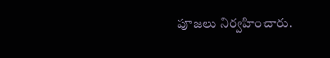పూజలు నిర్వహించారు.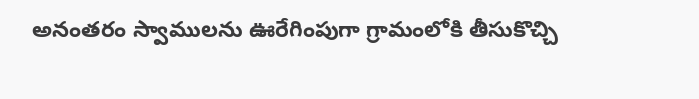అనంతరం స్వాములను ఊరేగింపుగా గ్రామంలోకి తీసుకొచ్చి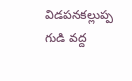విడపనకల్లుప్ప గుడి వద్ద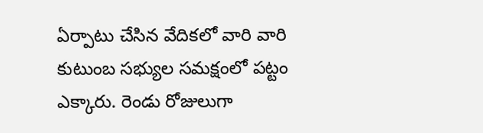ఏర్పాటు చేసిన వేదికలో వారి వారి కుటుంబ సభ్యుల సమక్షంలో పట్టం ఎక్కారు. రెండు రోజులుగా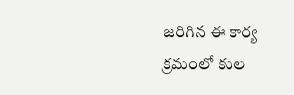జరిగిన ఈ కార్య క్రమంలో కుల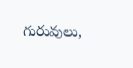గురువులు,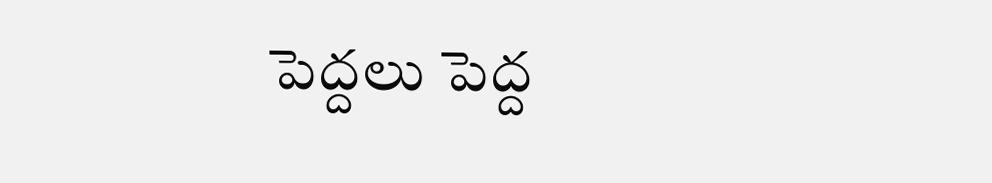పెద్దలు పెద్ద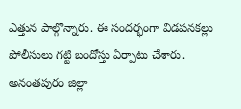ఎత్తున పాల్గొన్నారు. ఈ సందర్భంగా విడపనకల్లు పోలీసులు గట్టి బందోస్తు ఏర్పాటు చేశారు.
అనంతపురం జిల్లా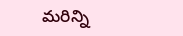మరిన్ని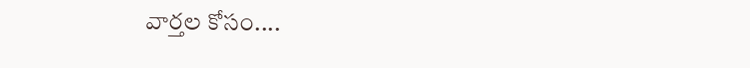వార్తల కోసం....